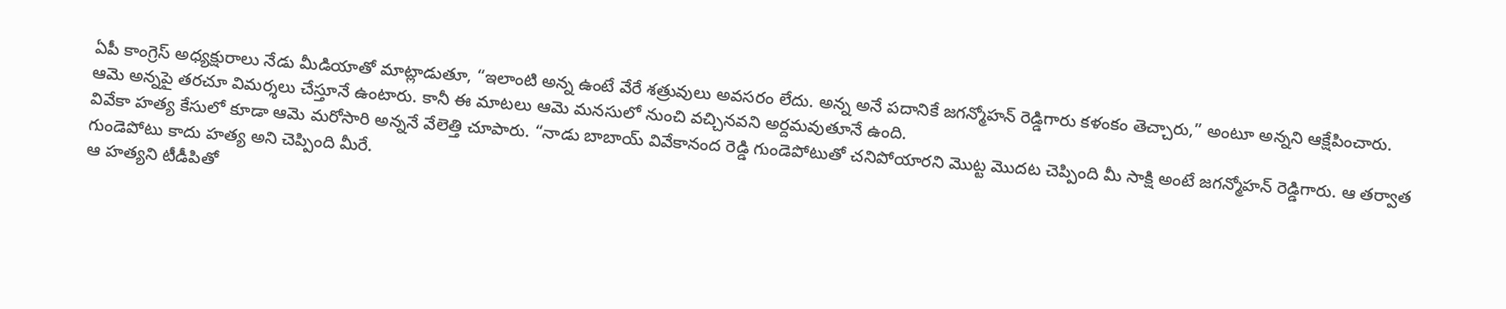ఏపీ కాంగ్రెస్ అధ్యక్షురాలు నేడు మీడియాతో మాట్లాడుతూ, “ఇలాంటి అన్న ఉంటే వేరే శత్రువులు అవసరం లేదు. అన్న అనే పదానికే జగన్మోహన్ రెడ్డిగారు కళంకం తెచ్చారు,” అంటూ అన్నని ఆక్షేపించారు.
ఆమె అన్నపై తరచూ విమర్శలు చేస్తూనే ఉంటారు. కానీ ఈ మాటలు ఆమె మనసులో నుంచి వచ్చినవని అర్దమవుతూనే ఉంది.
వివేకా హత్య కేసులో కూడా ఆమె మరోసారి అన్ననే వేలెత్తి చూపారు. “నాడు బాబాయ్ వివేకానంద రెడ్డి గుండెపోటుతో చనిపోయారని మొట్ట మొదట చెప్పింది మీ సాక్షి అంటే జగన్మోహన్ రెడ్డిగారు. ఆ తర్వాత గుండెపోటు కాదు హత్య అని చెప్పింది మీరే.
ఆ హత్యని టీడీపితో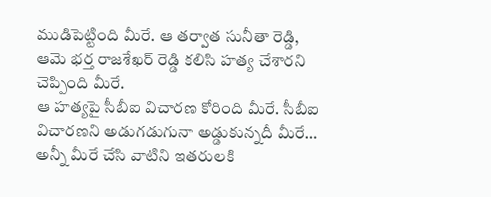ముడిపెట్టింది మీరే. ఆ తర్వాత సునీతా రెడ్డి, ఆమె భర్త రాజశేఖర్ రెడ్డి కలిసి హత్య చేశారని చెప్పింది మీరే.
ఆ హత్యపై సీబీఐ విచారణ కోరింది మీరే. సీబీఐ విచారణని అడుగడుగునా అడ్డుకున్నదీ మీరే… అన్నీ మీరే చేసి వాటిని ఇతరులకి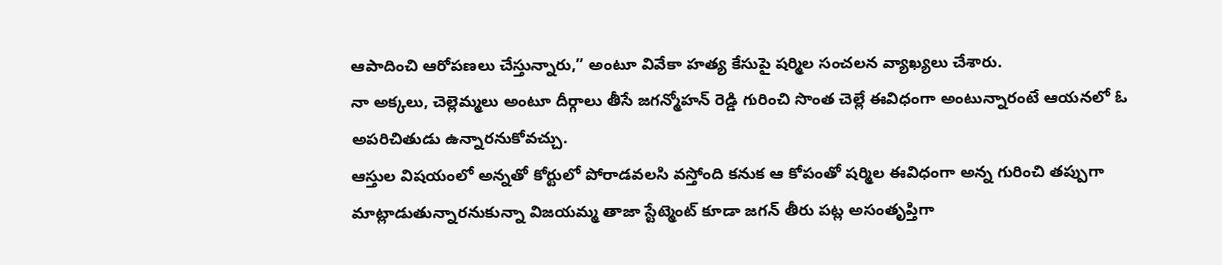ఆపాదించి ఆరోపణలు చేస్తున్నారు,” అంటూ వివేకా హత్య కేసుపై షర్మిల సంచలన వ్యాఖ్యలు చేశారు.
నా అక్కలు, చెల్లెమ్మలు అంటూ దీర్గాలు తీసే జగన్మోహన్ రెడ్డి గురించి సొంత చెల్లే ఈవిధంగా అంటున్నారంటే ఆయనలో ఓ అపరిచితుడు ఉన్నారనుకోవచ్చు.
ఆస్తుల విషయంలో అన్నతో కోర్టులో పోరాడవలసి వస్తోంది కనుక ఆ కోపంతో షర్మిల ఈవిధంగా అన్న గురించి తప్పుగా మాట్లాడుతున్నారనుకున్నా విజయమ్మ తాజా స్టేట్మెంట్ కూడా జగన్ తీరు పట్ల అసంతృప్తిగా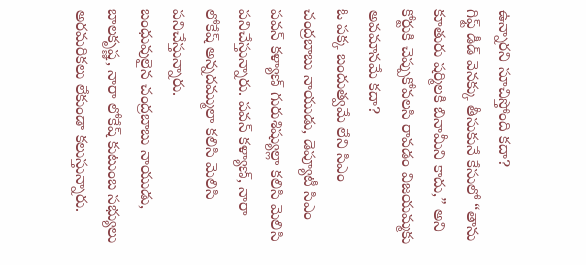ఉన్నారని సూచిస్తోంది కదా?
గిఫ్ట్ డీడ్ వెనక్కు తీసుకునే కేసులో “తాను కూతురు షర్మిలకి బినామీని కాదు,” అని కోర్టుకి చెప్పుకోవలసి రావడం విజయమ్మకు అవమానమే కదా?
ఓ పక్క బందుత్వమే లేని సిఎం చంద్రబాబు నాయుడు, డెప్యూటీ సిఎం పవన్ కళ్యాణ్ గురుశిష్యుల్లా కలిసి మెలిసి పనిచేస్తున్నారు. పవన్ కళ్యాణ్, నారా లోకేష్ అన్నదమ్ములా కలిసి మెలిసి పనిచేస్తున్నారు.
బంధువులైన చంద్రబాబు నాయుడు, బాలకృష్ణ, నారా లోకేష్ కుటుంబ సభ్యులు అరమరికలు లేకుండా కలుస్తున్నారు.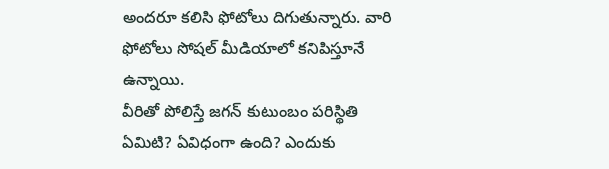అందరూ కలిసి ఫోటోలు దిగుతున్నారు. వారి ఫోటోలు సోషల్ మీడియాలో కనిపిస్తూనే ఉన్నాయి.
వీరితో పోలిస్తే జగన్ కుటుంబం పరిస్థితి ఏమిటి? ఏవిధంగా ఉంది? ఎందుకు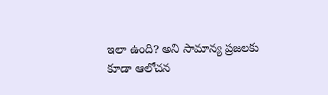ఇలా ఉంది? అని సామాన్య ప్రజలకు కూడా ఆలోచన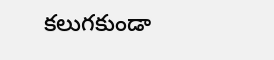కలుగకుండా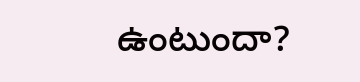ఉంటుందా?